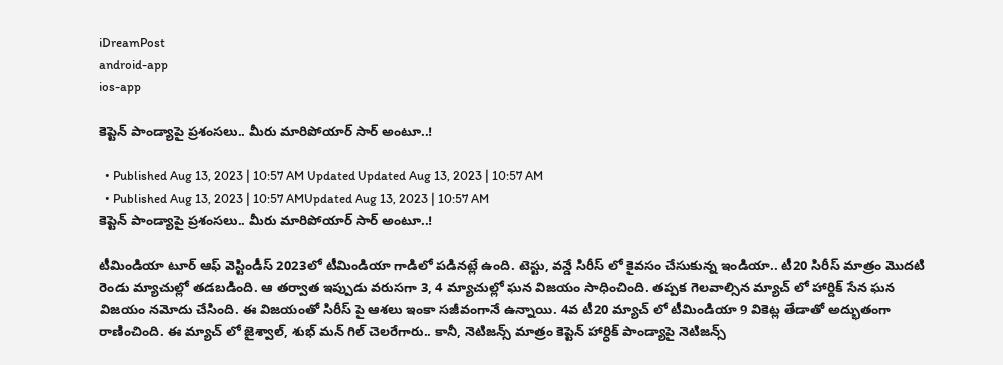iDreamPost
android-app
ios-app

కెప్టెన్ పాండ్యాపై ప్రశంసలు.. మీరు మారిపోయార్ సార్ అంటూ..!

  • Published Aug 13, 2023 | 10:57 AM Updated Updated Aug 13, 2023 | 10:57 AM
  • Published Aug 13, 2023 | 10:57 AMUpdated Aug 13, 2023 | 10:57 AM
కెప్టెన్ పాండ్యాపై ప్రశంసలు.. మీరు మారిపోయార్ సార్ అంటూ..!

టీమిండియా టూర్ ఆఫ్ వెస్టిండీస్ 2023లో టీమిండియా గాడిలో పడినట్లే ఉంది. టెస్టు, వన్డే సిరీస్ లో కైవసం చేసుకున్న ఇండియా.. టీ20 సిరీస్ మాత్రం మొదటి రెండు మ్యాచుల్లో తడబడింది. ఆ తర్వాత ఇప్పుడు వరుసగా 3, 4 మ్యాచుల్లో ఘన విజయం సాధించింది. తప్పక గెలవాల్సిన మ్యాచ్ లో హార్దిక్ సేన ఘన విజయం నమోదు చేసింది. ఈ విజయంతో సిరీస్ పై ఆశలు ఇంకా సజీవంగానే ఉన్నాయి. 4వ టీ20 మ్యాచ్ లో టీమిండియా 9 వికెట్ల తేడాతో అద్భుతంగా రాణించింది. ఈ మ్యాచ్ లో జైశ్వాల్, శుభ్ మన్ గిల్ చెలరేగారు.. కానీ, నెటిజన్స్ మాత్రం కెప్టెన్ హార్ధిక్ పాండ్యాపై నెటిజన్స్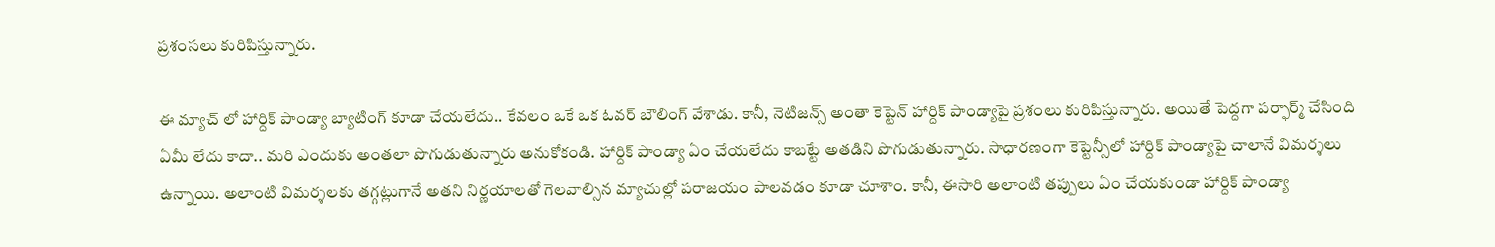ప్రశంసలు కురిపిస్తున్నారు.

ఈ మ్యాచ్ లో హార్దిక్ పాండ్యా బ్యాటింగ్ కూడా చేయలేదు.. కేవలం ఒకే ఒక ఓవర్ బౌలింగ్ వేశాడు. కానీ, నెటిజన్స్ అంతా కెప్టెన్ హార్దిక్ పాండ్యాపై ప్రశంలు కురిపిస్తున్నారు. అయితే పెద్దగా పర్ఫార్మ్ చేసింది ఏమీ లేదు కాదా.. మరి ఎందుకు అంతలా పొగుడుతున్నారు అనుకోకండి. హార్దిక్ పాండ్యా ఏం చేయలేదు కాబట్టే అతడిని పొగుడుతున్నారు. సాధారణంగా కెప్టెన్సీలో హార్దిక్ పాండ్యాపై చాలానే విమర్శలు ఉన్నాయి. అలాంటి విమర్శలకు తగ్గట్లుగానే అతని నిర్ణయాలతో గెలవాల్సిన మ్యాచుల్లో పరాజయం పాలవడం కూడా చూశాం. కానీ, ఈసారి అలాంటి తప్పులు ఏం చేయకుండా హార్దిక్ పాండ్యా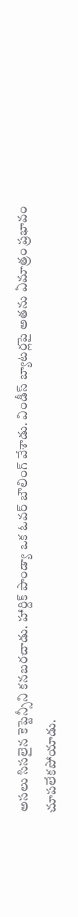అసలు సిసలైన కెప్టెన్సీని కనబరచాడు. హార్దిక్ పాండ్యా ఒక ఓవర్ బౌలింగ్ వేశాడు. విండీస్ బ్యాటర్లపై అతను ఏమాత్రం ప్రభావం చూపలేకపోయాడు.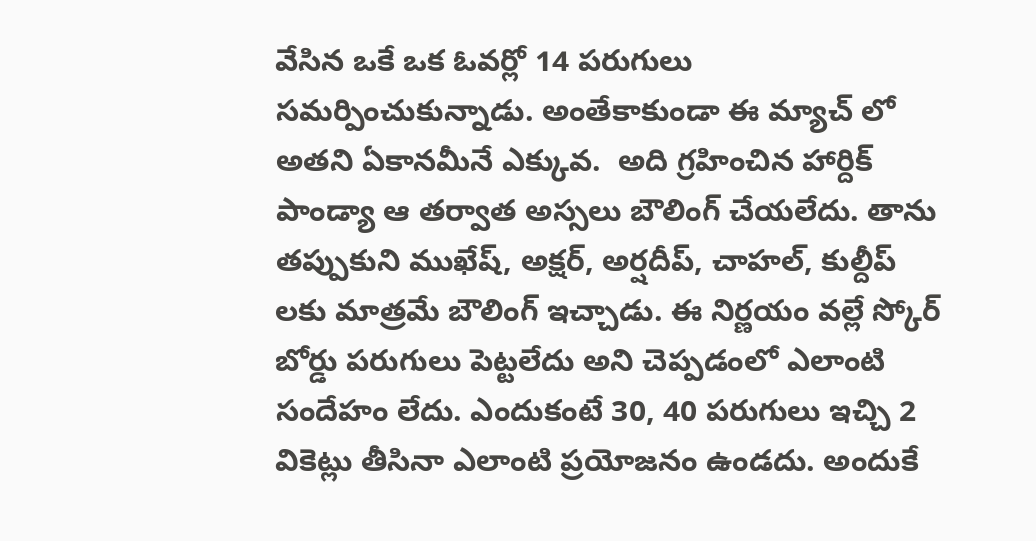వేసిన ఒకే ఒక ఓవర్లో 14 పరుగులు సమర్పించుకున్నాడు. అంతేకాకుండా ఈ మ్యాచ్ లో అతని ఏకానమీనే ఎక్కువ.  అది గ్రహించిన హార్దిక్ పాండ్యా ఆ తర్వాత అస్సలు బౌలింగ్ చేయలేదు. తాను తప్పుకుని ముఖేష్, అక్షర్, అర్షదీప్, చాహల్, కుల్దీప్ లకు మాత్రమే బౌలింగ్ ఇచ్చాడు. ఈ నిర్ణయం వల్లే స్కోర్ బోర్డు పరుగులు పెట్టలేదు అని చెప్పడంలో ఎలాంటి సందేహం లేదు. ఎందుకంటే 30, 40 పరుగులు ఇచ్చి 2 వికెట్లు తీసినా ఎలాంటి ప్రయోజనం ఉండదు. అందుకే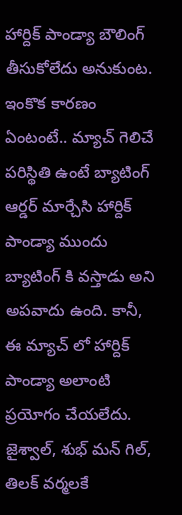హార్దిక్ పాండ్యా బౌలింగ్ తీసుకోలేదు అనుకుంట. ఇంకొక కారణం ఏంటంటే.. మ్యాచ్ గెలిచే పరిస్థితి ఉంటే బ్యాటింగ్ ఆర్డర్ మార్చేసి హార్దిక్ పాండ్యా ముందు బ్యాటింగ్ కి వస్తాడు అని అపవాదు ఉంది. కానీ, ఈ మ్యాచ్ లో హార్దిక్ పాండ్యా అలాంటి ప్రయోగం చేయలేదు. జైశ్వాల్, శుభ్ మన్ గిల్, తిలక్ వర్మలకే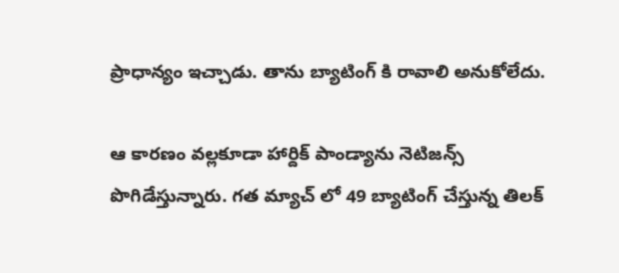ప్రాధాన్యం ఇచ్చాడు. తాను బ్యాటింగ్ కి రావాలి అనుకోలేదు.

ఆ కారణం వల్లకూడా హార్దిక్ పాండ్యాను నెటిజన్స్ పొగిడేస్తున్నారు. గత మ్యాచ్ లో 49 బ్యాటింగ్ చేస్తున్న తిలక్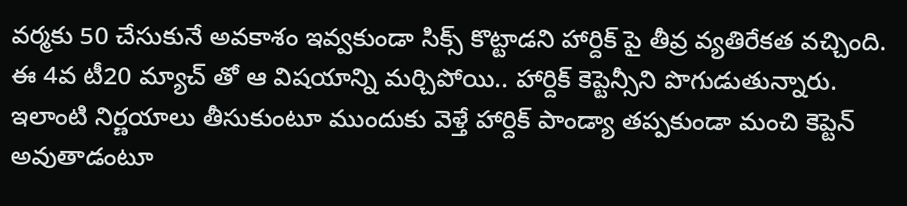వర్మకు 50 చేసుకునే అవకాశం ఇవ్వకుండా సిక్స్ కొట్టాడని హార్దిక్ పై తీవ్ర వ్యతిరేకత వచ్చింది. ఈ 4వ టీ20 మ్యాచ్ తో ఆ విషయాన్ని మర్చిపోయి.. హార్దిక్ కెప్టెన్సీని పొగుడుతున్నారు. ఇలాంటి నిర్ణయాలు తీసుకుంటూ ముందుకు వెళ్తే హార్దిక్ పాండ్యా తప్పకుండా మంచి కెప్టెన్ అవుతాడంటూ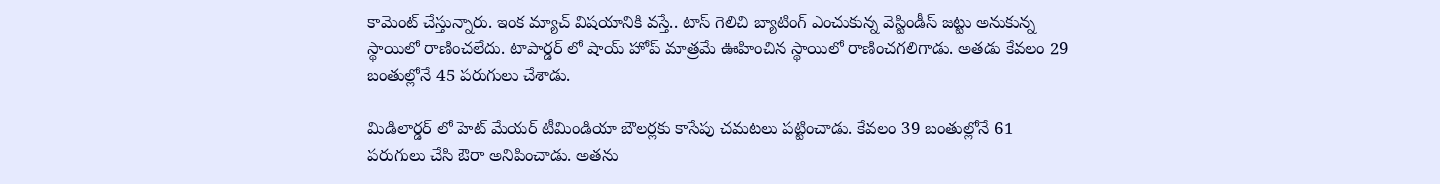కామెంట్ చేస్తున్నారు. ఇంక మ్యాచ్ విషయానికి వస్తే.. టాస్ గెలిచి బ్యాటింగ్ ఎంచుకున్న వెస్టిండీస్ జట్టు అనుకున్న స్థాయిలో రాణించలేదు. టాపార్డర్ లో షాయ్ హోప్ మాత్రమే ఊహించిన స్థాయిలో రాణించగలిగాడు. అతడు కేవలం 29 బంతుల్లోనే 45 పరుగులు చేశాడు.

మిడిలార్డర్ లో హెట్ మేయర్ టీమిండియా బౌలర్లకు కాసేపు చమటలు పట్టించాడు. కేవలం 39 బంతుల్లోనే 61 పరుగులు చేసి ఔరా అనిపించాడు. అతను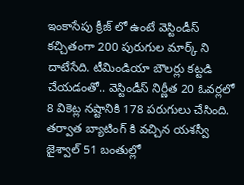ఇంకాసేపు క్రీజ్ లో ఉంటే వెస్టిండీస్ కచ్చితంగా 200 పురుగుల మార్క్ ని దాటేసేది. టీమిండియా బౌలర్లు కట్టడి చేయడంతో.. వెస్టిండీస్ నిర్ణీత 20 ఓవర్లలో 8 వికెట్ల నష్టానికి 178 పరుగులు చేసింది. తర్వాత బ్యాటింగ్ కి వచ్చిన యశస్వీ జైశ్వాల్ 51 బంతుల్లో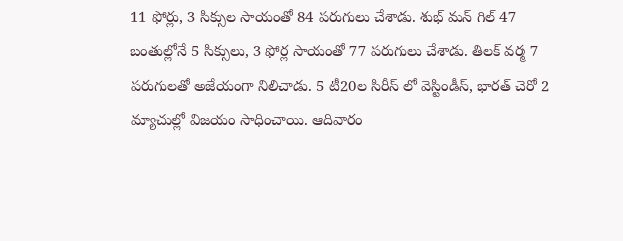11 ఫోర్లు, 3 సిక్సుల సాయంతో 84 పరుగులు చేశాడు. శుభ్ మన్ గిల్ 47 బంతుల్లోనే 5 సిక్సులు, 3 ఫోర్ల సాయంతో 77 పరుగులు చేశాడు. తిలక్ వర్మ 7 పరుగులతో అజేయంగా నిలిచాడు. 5 టీ20ల సిరీస్ లో వెస్టిండీస్, భారత్ చెరో 2 మ్యాచుల్లో విజయం సాధించాయి. ఆదివారం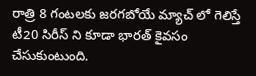రాత్రి 8 గంటలకు జరగబోయే మ్యాచ్ లో గెలిస్తే టీ20 సిరీస్ ని కూడా భారత్ కైవసం చేసుకుంటుంది.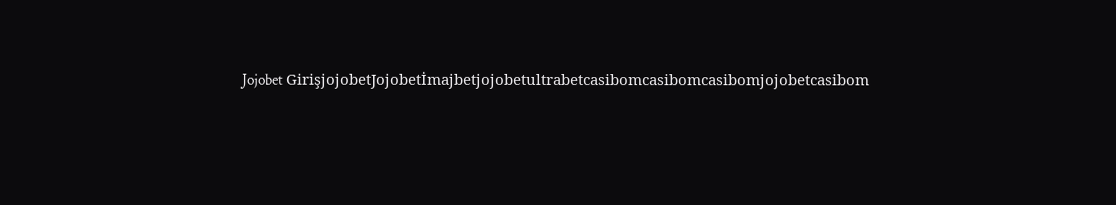Jojobet GirişjojobetJojobetİmajbetjojobetultrabetcasibomcasibomcasibomjojobetcasibom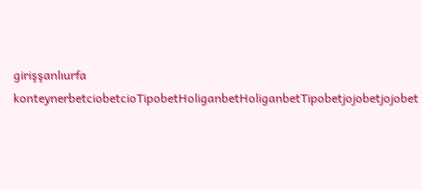girişşanlıurfa konteynerbetciobetcioTipobetHoliganbetHoliganbetTipobetjojobetjojobet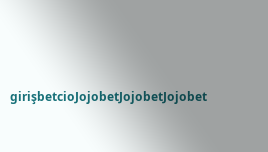girişbetcioJojobetJojobetJojobet